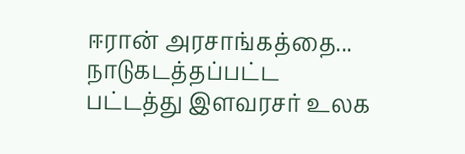ஈரான் அரசாங்கத்தை... நாடுகடத்தப்பட்ட பட்டத்து இளவரசர் உலக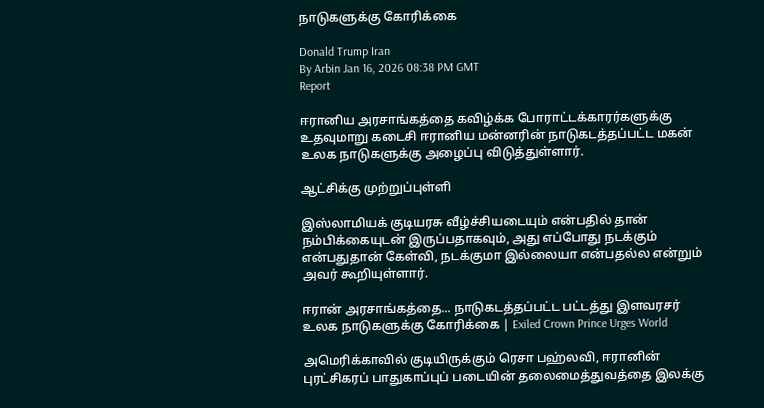நாடுகளுக்கு கோரிக்கை

Donald Trump Iran
By Arbin Jan 16, 2026 08:38 PM GMT
Report

ஈரானிய அரசாங்கத்தை கவிழ்க்க போராட்டக்காரர்களுக்கு உதவுமாறு கடைசி ஈரானிய மன்னரின் நாடுகடத்தப்பட்ட மகன் உலக நாடுகளுக்கு அழைப்பு விடுத்துள்ளார்.

ஆட்சிக்கு முற்றுப்புள்ளி

இஸ்லாமியக் குடியரசு வீழ்ச்சியடையும் என்பதில் தான் நம்பிக்கையுடன் இருப்பதாகவும், அது எப்போது நடக்கும் என்பதுதான் கேள்வி, நடக்குமா இல்லையா என்பதல்ல என்றும் அவர் கூறியுள்ளார்.

ஈரான் அரசாங்கத்தை... நாடுகடத்தப்பட்ட பட்டத்து இளவரசர் உலக நாடுகளுக்கு கோரிக்கை | Exiled Crown Prince Urges World

அமெரிக்காவில் குடியிருக்கும் ரெசா பஹ்லவி, ஈரானின் புரட்சிகரப் பாதுகாப்புப் படையின் தலைமைத்துவத்தை இலக்கு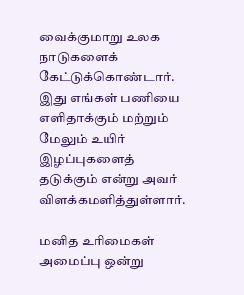வைக்குமாறு உலக நாடுகளைக் கேட்டுக்கொண்டார். இது எங்கள் பணியை எளிதாக்கும் மற்றும் மேலும் உயிர் இழப்புகளைத் தடுக்கும் என்று அவர் விளக்கமளித்துள்ளார்.

மனித உரிமைகள் அமைப்பு ஒன்று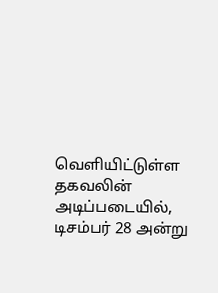வெளியிட்டுள்ள தகவலின் அடிப்படையில், டிசம்பர் 28 அன்று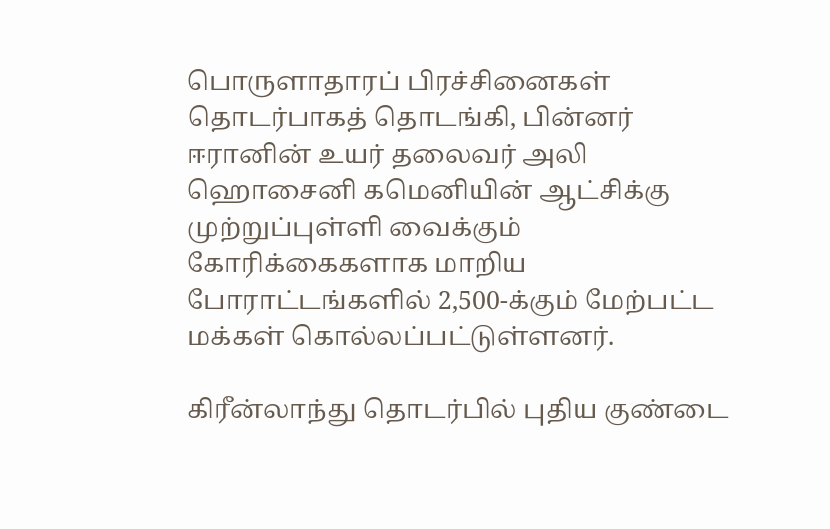பொருளாதாரப் பிரச்சினைகள் தொடர்பாகத் தொடங்கி, பின்னர் ஈரானின் உயர் தலைவர் அலி ஹொசைனி கமெனியின் ஆட்சிக்கு முற்றுப்புள்ளி வைக்கும் கோரிக்கைகளாக மாறிய போராட்டங்களில் 2,500-க்கும் மேற்பட்ட மக்கள் கொல்லப்பட்டுள்ளனர்.

கிரீன்லாந்து தொடர்பில் புதிய குண்டை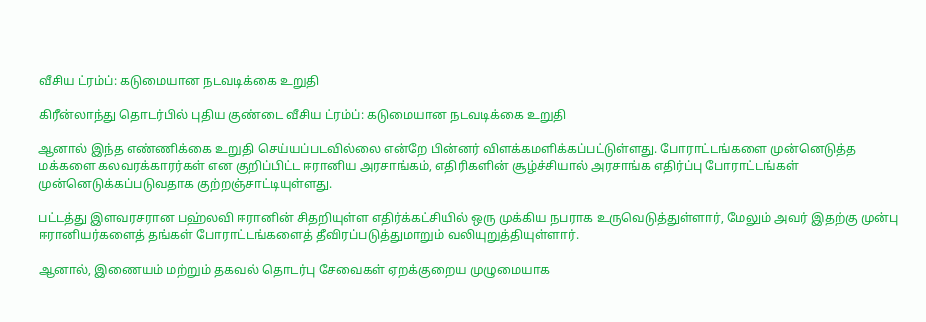வீசிய ட்ரம்ப்: கடுமையான நடவடிக்கை உறுதி

கிரீன்லாந்து தொடர்பில் புதிய குண்டை வீசிய ட்ரம்ப்: கடுமையான நடவடிக்கை உறுதி

ஆனால் இந்த எண்ணிக்கை உறுதி செய்யப்படவில்லை என்றே பின்னர் விளக்கமளிக்கப்பட்டுள்ளது. போராட்டங்களை முன்னெடுத்த மக்களை கலவரக்காரர்கள் என குறிப்பிட்ட ஈரானிய அரசாங்கம், எதிரிகளின் சூழ்ச்சியால் அரசாங்க எதிர்ப்பு போராட்டங்கள் முன்னெடுக்கப்படுவதாக குற்றஞ்சாட்டியுள்ளது.

பட்டத்து இளவரசரான பஹ்லவி ஈரானின் சிதறியுள்ள எதிர்க்கட்சியில் ஒரு முக்கிய நபராக உருவெடுத்துள்ளார், மேலும் அவர் இதற்கு முன்பு ஈரானியர்களைத் தங்கள் போராட்டங்களைத் தீவிரப்படுத்துமாறும் வலியுறுத்தியுள்ளார்.

ஆனால், இணையம் மற்றும் தகவல் தொடர்பு சேவைகள் ஏறக்குறைய முழுமையாக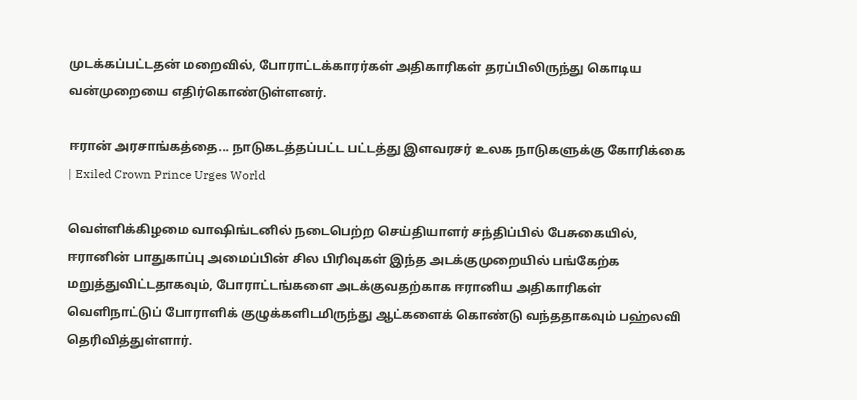முடக்கப்பட்டதன் மறைவில், போராட்டக்காரர்கள் அதிகாரிகள் தரப்பிலிருந்து கொடிய வன்முறையை எதிர்கொண்டுள்ளனர்.

ஈரான் அரசாங்கத்தை... நாடுகடத்தப்பட்ட பட்டத்து இளவரசர் உலக நாடுகளுக்கு கோரிக்கை | Exiled Crown Prince Urges World

வெள்ளிக்கிழமை வாஷிங்டனில் நடைபெற்ற செய்தியாளர் சந்திப்பில் பேசுகையில், ஈரானின் பாதுகாப்பு அமைப்பின் சில பிரிவுகள் இந்த அடக்குமுறையில் பங்கேற்க மறுத்துவிட்டதாகவும், போராட்டங்களை அடக்குவதற்காக ஈரானிய அதிகாரிகள் வெளிநாட்டுப் போராளிக் குழுக்களிடமிருந்து ஆட்களைக் கொண்டு வந்ததாகவும் பஹ்லவி தெரிவித்துள்ளார்.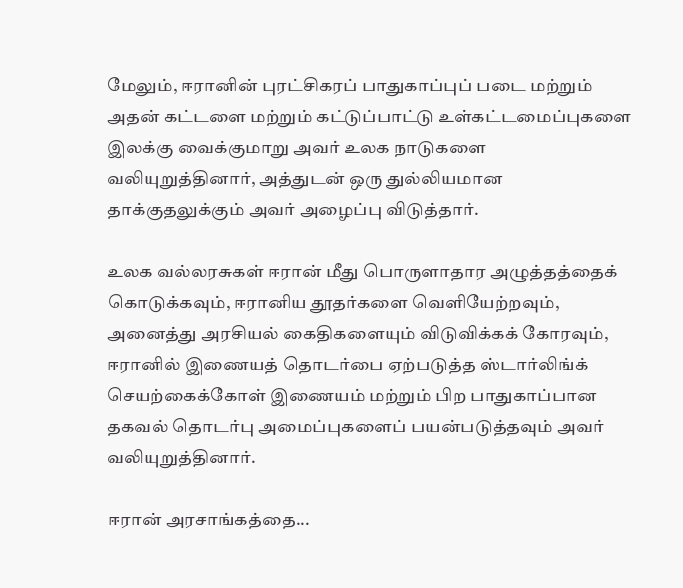மேலும், ஈரானின் புரட்சிகரப் பாதுகாப்புப் படை மற்றும் அதன் கட்டளை மற்றும் கட்டுப்பாட்டு உள்கட்டமைப்புகளை இலக்கு வைக்குமாறு அவர் உலக நாடுகளை வலியுறுத்தினார், அத்துடன் ஒரு துல்லியமான தாக்குதலுக்கும் அவர் அழைப்பு விடுத்தார்.

உலக வல்லரசுகள் ஈரான் மீது பொருளாதார அழுத்தத்தைக் கொடுக்கவும், ஈரானிய தூதர்களை வெளியேற்றவும், அனைத்து அரசியல் கைதிகளையும் விடுவிக்கக் கோரவும், ஈரானில் இணையத் தொடர்பை ஏற்படுத்த ஸ்டார்லிங்க் செயற்கைக்கோள் இணையம் மற்றும் பிற பாதுகாப்பான தகவல் தொடர்பு அமைப்புகளைப் பயன்படுத்தவும் அவர் வலியுறுத்தினார்.

ஈரான் அரசாங்கத்தை...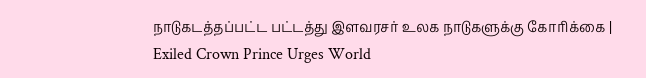நாடுகடத்தப்பட்ட பட்டத்து இளவரசர் உலக நாடுகளுக்கு கோரிக்கை | Exiled Crown Prince Urges World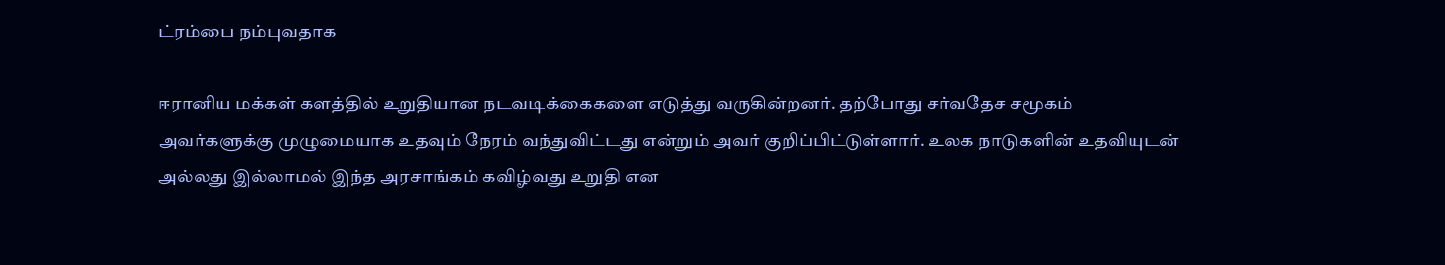ட்ரம்பை நம்புவதாக

ஈரானிய மக்கள் களத்தில் உறுதியான நடவடிக்கைகளை எடுத்து வருகின்றனர். தற்போது சர்வதேச சமூகம் அவர்களுக்கு முழுமையாக உதவும் நேரம் வந்துவிட்டது என்றும் அவர் குறிப்பிட்டுள்ளார். உலக நாடுகளின் உதவியுடன் அல்லது இல்லாமல் இந்த அரசாங்கம் கவிழ்வது உறுதி என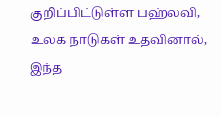குறிப்பிட்டுள்ள பஹ்லவி, உலக நாடுகள் உதவினால், இந்த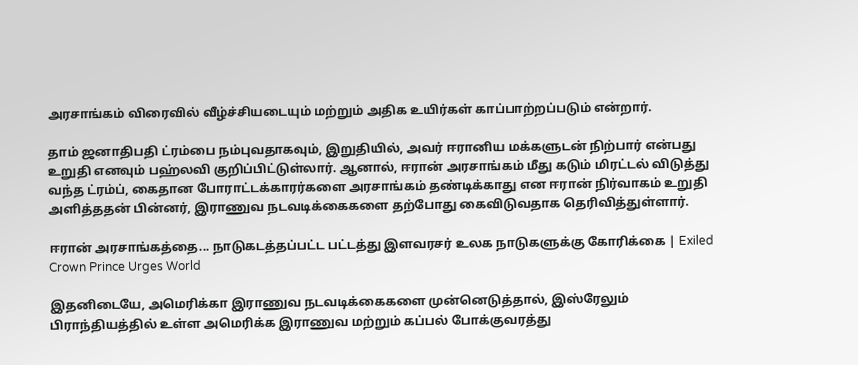அரசாங்கம் விரைவில் வீழ்ச்சியடையும் மற்றும் அதிக உயிர்கள் காப்பாற்றப்படும் என்றார்.

தாம் ஜனாதிபதி ட்ரம்பை நம்புவதாகவும், இறுதியில், அவர் ஈரானிய மக்களுடன் நிற்பார் என்பது உறுதி எனவும் பஹ்லவி குறிப்பிட்டுள்லார். ஆனால், ஈரான் அரசாங்கம் மீது கடும் மிரட்டல் விடுத்து வந்த ட்ரம்ப், கைதான போராட்டக்காரர்களை அரசாங்கம் தண்டிக்காது என ஈரான் நிர்வாகம் உறுதி அளித்ததன் பின்னர், இராணுவ நடவடிக்கைகளை தற்போது கைவிடுவதாக தெரிவித்துள்ளார்.

ஈரான் அரசாங்கத்தை... நாடுகடத்தப்பட்ட பட்டத்து இளவரசர் உலக நாடுகளுக்கு கோரிக்கை | Exiled Crown Prince Urges World

இதனிடையே, அமெரிக்கா இராணுவ நடவடிக்கைகளை முன்னெடுத்தால், இஸ்ரேலும் பிராந்தியத்தில் உள்ள அமெரிக்க இராணுவ மற்றும் கப்பல் போக்குவரத்து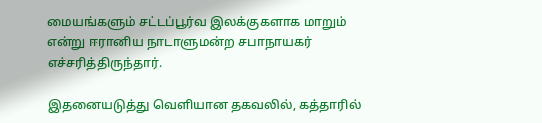மையங்களும் சட்டப்பூர்வ இலக்குகளாக மாறும் என்று ஈரானிய நாடாளுமன்ற சபாநாயகர் எச்சரித்திருந்தார்.

இதனையடுத்து வெளியான தகவலில், கத்தாரில்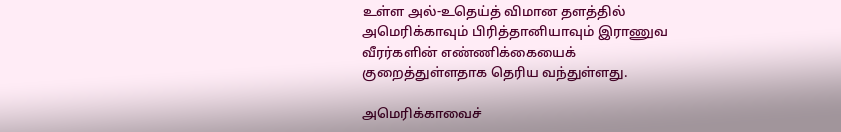உள்ள அல்-உதெய்த் விமான தளத்தில் அமெரிக்காவும் பிரித்தானியாவும் இராணுவ வீரர்களின் எண்ணிக்கையைக் குறைத்துள்ளதாக தெரிய வந்துள்ளது.

அமெரிக்காவைச்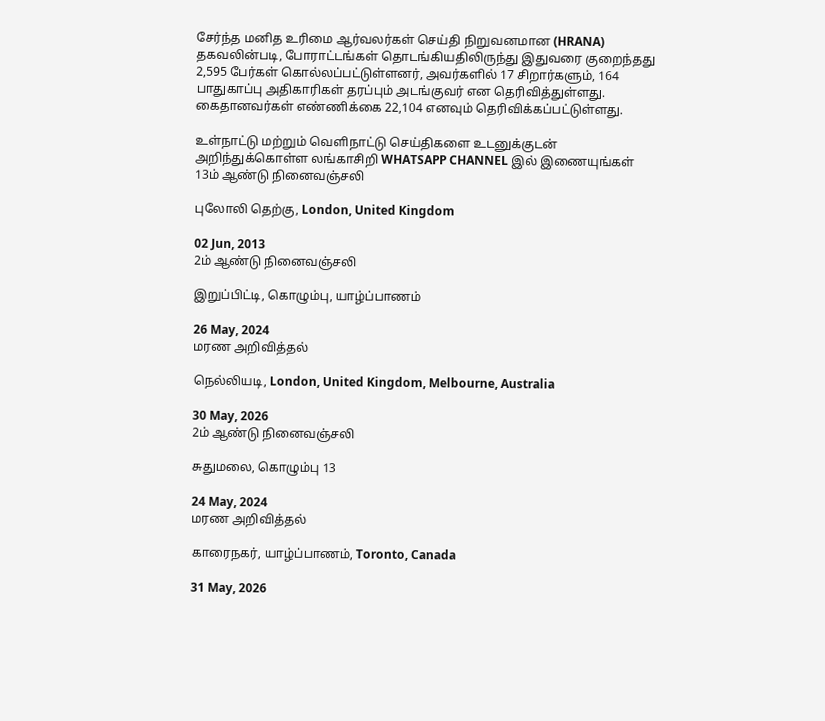சேர்ந்த மனித உரிமை ஆர்வலர்கள் செய்தி நிறுவனமான (HRANA) தகவலின்படி, போராட்டங்கள் தொடங்கியதிலிருந்து இதுவரை குறைந்தது 2,595 பேர்கள் கொல்லப்பட்டுள்ளனர், அவர்களில் 17 சிறார்களும், 164 பாதுகாப்பு அதிகாரிகள் தரப்பும் அடங்குவர் என தெரிவித்துள்ளது. கைதானவர்கள் எண்ணிக்கை 22,104 எனவும் தெரிவிக்கப்பட்டுள்ளது.

உள்நாட்டு மற்றும் வெளிநாட்டு செய்திகளை உடனுக்குடன் அறிந்துக்கொள்ள லங்காசிறி WHATSAPP CHANNEL இல் இணையுங்கள்
13ம் ஆண்டு நினைவஞ்சலி

புலோலி தெற்கு, London, United Kingdom

02 Jun, 2013
2ம் ஆண்டு நினைவஞ்சலி

இறுப்பிட்டி, கொழும்பு, யாழ்ப்பாணம்

26 May, 2024
மரண அறிவித்தல்

நெல்லியடி, London, United Kingdom, Melbourne, Australia

30 May, 2026
2ம் ஆண்டு நினைவஞ்சலி

சுதுமலை, கொழும்பு 13

24 May, 2024
மரண அறிவித்தல்

காரைநகர், யாழ்ப்பாணம், Toronto, Canada

31 May, 2026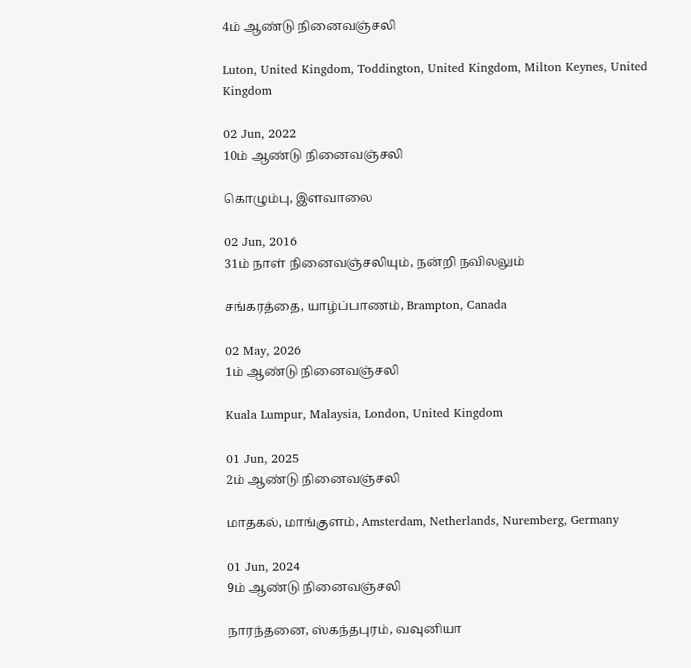4ம் ஆண்டு நினைவஞ்சலி

Luton, United Kingdom, Toddington, United Kingdom, Milton Keynes, United Kingdom

02 Jun, 2022
10ம் ஆண்டு நினைவஞ்சலி

கொழும்பு, இளவாலை

02 Jun, 2016
31ம் நாள் நினைவஞ்சலியும், நன்றி நவிலலும்

சங்கரத்தை, யாழ்ப்பாணம், Brampton, Canada

02 May, 2026
1ம் ஆண்டு நினைவஞ்சலி

Kuala Lumpur, Malaysia, London, United Kingdom

01 Jun, 2025
2ம் ஆண்டு நினைவஞ்சலி

மாதகல், மாங்குளம், Amsterdam, Netherlands, Nuremberg, Germany

01 Jun, 2024
9ம் ஆண்டு நினைவஞ்சலி

நாரந்தனை, ஸ்கந்தபுரம், வவுனியா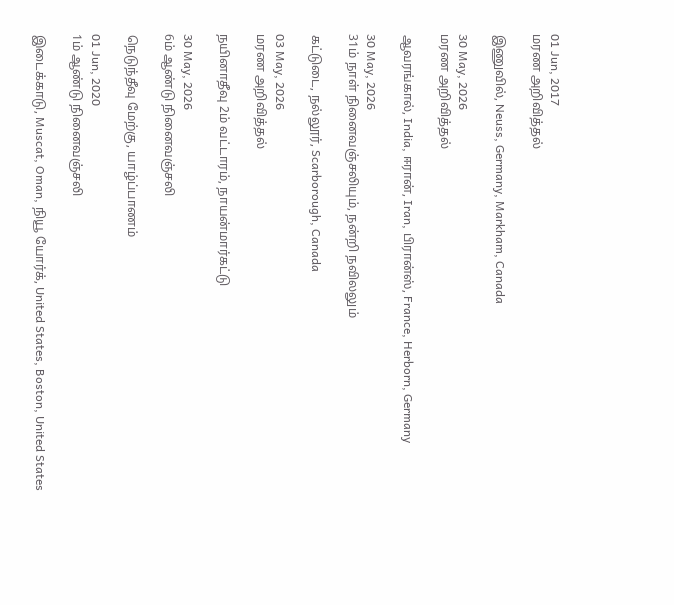01 Jun, 2017
மரண அறிவித்தல்

இணுவில், Neuss, Germany, Markham, Canada

30 May, 2026
மரண அறிவித்தல்

ஆவரங்கால், India, ஈரான், Iran, பிரான்ஸ், France, Herborn, Germany

30 May, 2026
31ம் நாள் நினைவஞ்சலியும், நன்றி நவிலலும்

கட்டுடை, நல்லூர், Scarborough, Canada

03 May, 2026
மரண அறிவித்தல்

நயினாதீவு 2ம் வட்டாரம், நாயன்மார்கட்டு

30 May, 2026
6ம் ஆண்டு நினைவஞ்சலி

நெடுந்தீவு மேற்கு, யாழ்ப்பாணம்

01 Jun, 2020
1ம் ஆண்டு நினைவஞ்சலி

இடைக்காடு, Muscat, Oman, நியூ யோர்க், United States, Boston, United States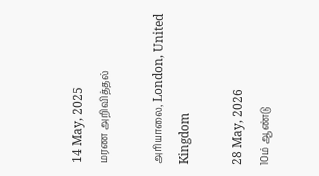14 May, 2025
மரண அறிவித்தல்

அரியாலை, London, United Kingdom

28 May, 2026
10ம் ஆண்டு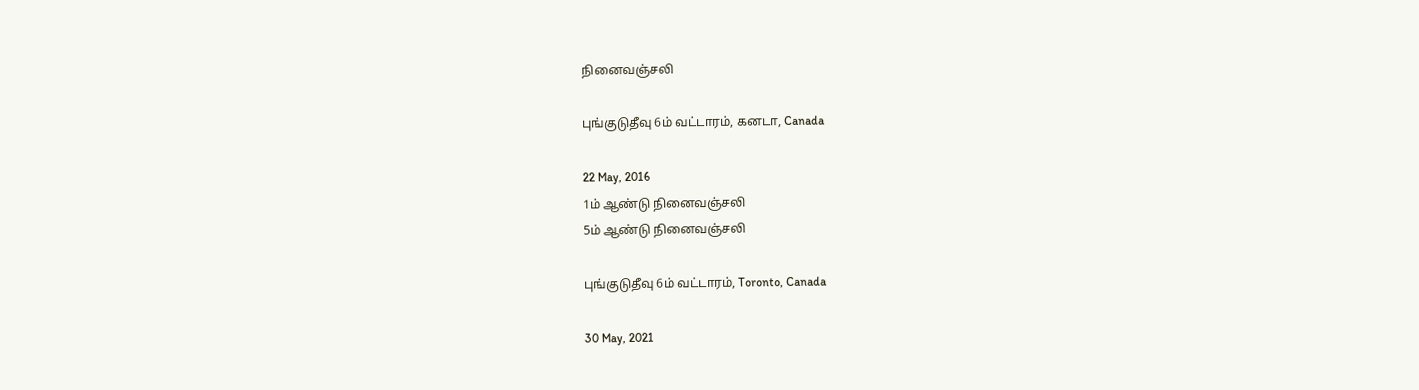நினைவஞ்சலி

புங்குடுதீவு 6ம் வட்டாரம், கனடா, Canada

22 May, 2016
1ம் ஆண்டு நினைவஞ்சலி
5ம் ஆண்டு நினைவஞ்சலி

புங்குடுதீவு 6ம் வட்டாரம், Toronto, Canada

30 May, 2021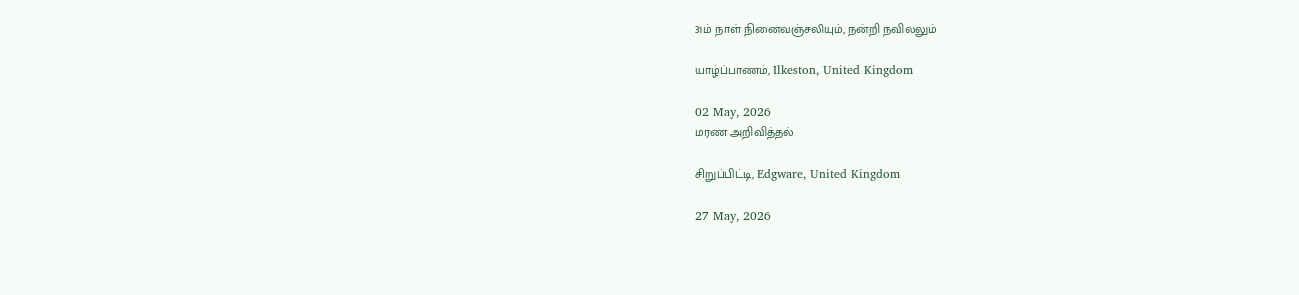31ம் நாள் நினைவஞ்சலியும், நன்றி நவிலலும்

யாழ்ப்பாணம், Ilkeston, United Kingdom

02 May, 2026
மரண அறிவித்தல்

சிறுப்பிட்டி, Edgware, United Kingdom

27 May, 2026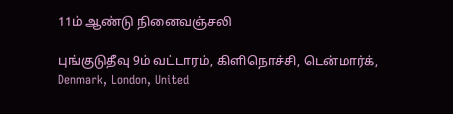11ம் ஆண்டு நினைவஞ்சலி

புங்குடுதீவு 9ம் வட்டாரம், கிளிநொச்சி, டென்மார்க், Denmark, London, United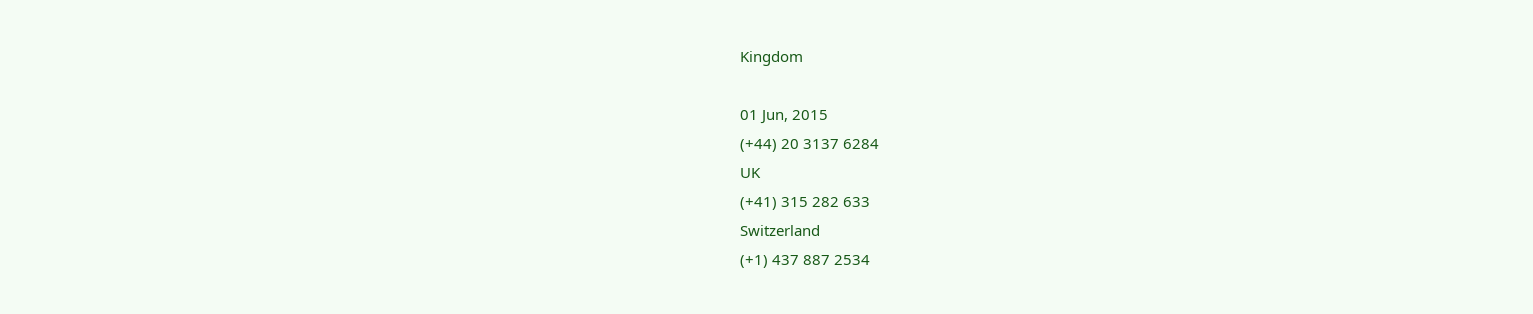Kingdom

01 Jun, 2015
(+44) 20 3137 6284
UK
(+41) 315 282 633
Switzerland
(+1) 437 887 2534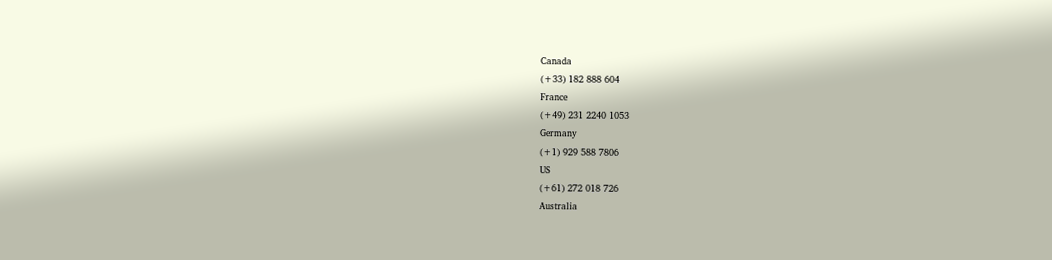Canada
(+33) 182 888 604
France
(+49) 231 2240 1053
Germany
(+1) 929 588 7806
US
(+61) 272 018 726
Australia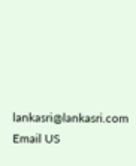lankasri@lankasri.com
Email US